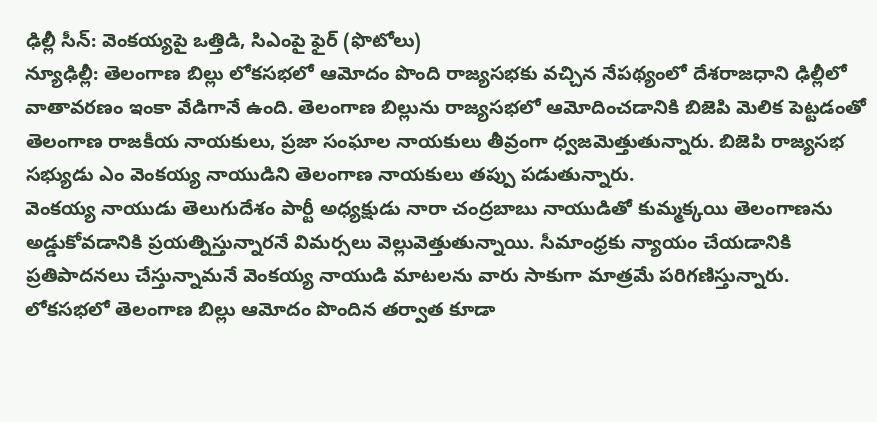ఢిల్లీ సీన్: వెంకయ్యపై ఒత్తిడి, సిఎంపై ఫైర్ (ఫొటోలు)
న్యూఢిల్లీ: తెలంగాణ బిల్లు లోకసభలో ఆమోదం పొంది రాజ్యసభకు వచ్చిన నేపథ్యంలో దేశరాజధాని ఢిల్లీలో వాతావరణం ఇంకా వేడిగానే ఉంది. తెలంగాణ బిల్లును రాజ్యసభలో ఆమోదించడానికి బిజెపి మెలిక పెట్టడంతో తెలంగాణ రాజకీయ నాయకులు, ప్రజా సంఘాల నాయకులు తీవ్రంగా ధ్వజమెత్తుతున్నారు. బిజెపి రాజ్యసభ సభ్యుడు ఎం వెంకయ్య నాయుడిని తెలంగాణ నాయకులు తప్పు పడుతున్నారు.
వెంకయ్య నాయుడు తెలుగుదేశం పార్టీ అధ్యక్షుడు నారా చంద్రబాబు నాయుడితో కుమ్మక్కయి తెలంగాణను అడ్డుకోవడానికి ప్రయత్నిస్తున్నారనే విమర్సలు వెల్లువెత్తుతున్నాయి. సీమాంధ్రకు న్యాయం చేయడానికి ప్రతిపాదనలు చేస్తున్నామనే వెంకయ్య నాయుడి మాటలను వారు సాకుగా మాత్రమే పరిగణిస్తున్నారు.
లోకసభలో తెలంగాణ బిల్లు ఆమోదం పొందిన తర్వాత కూడా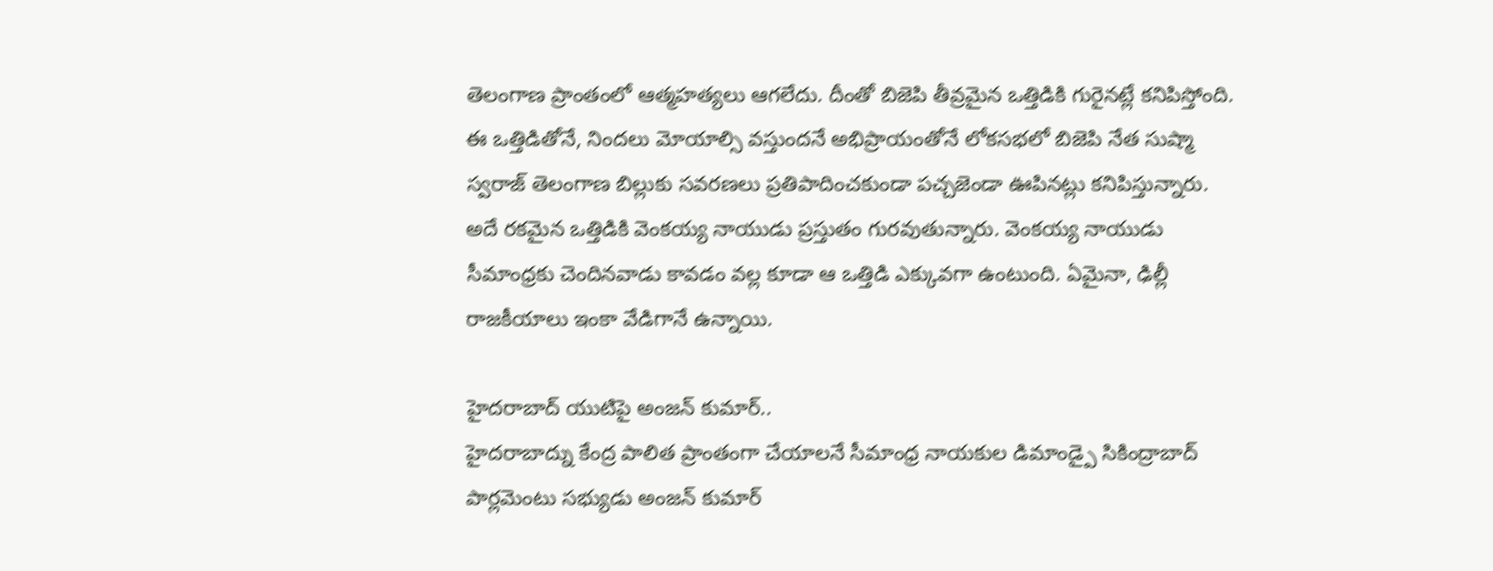తెలంగాణ ప్రాంతంలో ఆత్మహత్యలు ఆగలేదు. దీంతో బిజెపి తీవ్రమైన ఒత్తిడికి గురైనట్లే కనిపిస్తోంది. ఈ ఒత్తిడితోనే, నిందలు మోయాల్సి వస్తుందనే అభిప్రాయంతోనే లోకసభలో బిజెపి నేత సుష్మా స్వరాజ్ తెలంగాణ బిల్లుకు సవరణలు ప్రతిపాదించకుండా పచ్చజెండా ఊపినట్లు కనిపిస్తున్నారు. అదే రకమైన ఒత్తిడికి వెంకయ్య నాయుడు ప్రస్తుతం గురవుతున్నారు. వెంకయ్య నాయుడు సీమాంధ్రకు చెందినవాడు కావడం వల్ల కూడా ఆ ఒత్తిడి ఎక్కువగా ఉంటుంది. ఏమైనా, ఢిల్లీ రాజకీయాలు ఇంకా వేడిగానే ఉన్నాయి.

హైదరాబాద్ యుటిపై అంజన్ కుమార్..
హైదరాబాద్ను కేంద్ర పాలిత ప్రాంతంగా చేయాలనే సీమాంధ్ర నాయకుల డిమాండ్పై సికింద్రాబాద్ పార్లమెంటు సభ్యుడు అంజన్ కుమార్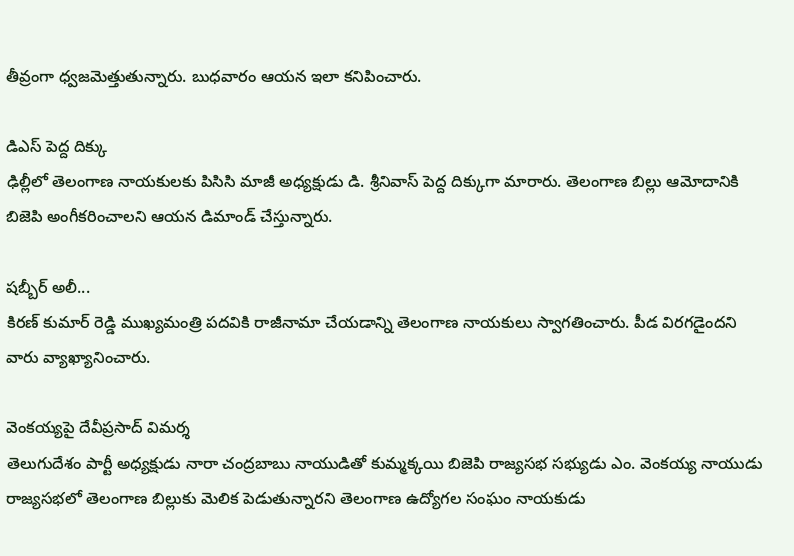తీవ్రంగా ధ్వజమెత్తుతున్నారు. బుధవారం ఆయన ఇలా కనిపించారు.

డిఎస్ పెద్ద దిక్కు
ఢిల్లీలో తెలంగాణ నాయకులకు పిసిసి మాజీ అధ్యక్షుడు డి. శ్రీనివాస్ పెద్ద దిక్కుగా మారారు. తెలంగాణ బిల్లు ఆమోదానికి బిజెపి అంగీకరించాలని ఆయన డిమాండ్ చేస్తున్నారు.

షబ్బీర్ అలీ...
కిరణ్ కుమార్ రెడ్డి ముఖ్యమంత్రి పదవికి రాజీనామా చేయడాన్ని తెలంగాణ నాయకులు స్వాగతించారు. పీడ విరగడైందని వారు వ్యాఖ్యానించారు.

వెంకయ్యపై దేవీప్రసాద్ విమర్శ
తెలుగుదేశం పార్టీ అధ్యక్షుడు నారా చంద్రబాబు నాయుడితో కుమ్మక్కయి బిజెపి రాజ్యసభ సభ్యుడు ఎం. వెంకయ్య నాయుడు రాజ్యసభలో తెలంగాణ బిల్లుకు మెలిక పెడుతున్నారని తెలంగాణ ఉద్యోగల సంఘం నాయకుడు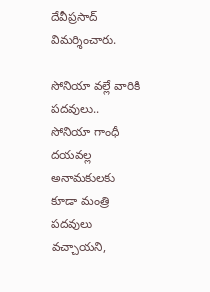దేవీప్రసాద్ విమర్శించారు.

సోనియా వల్లే వారికి పదవులు..
సోనియా గాంధీ దయవల్ల అనామకులకు కూడా మంత్రి పదవులు వచ్చాయని,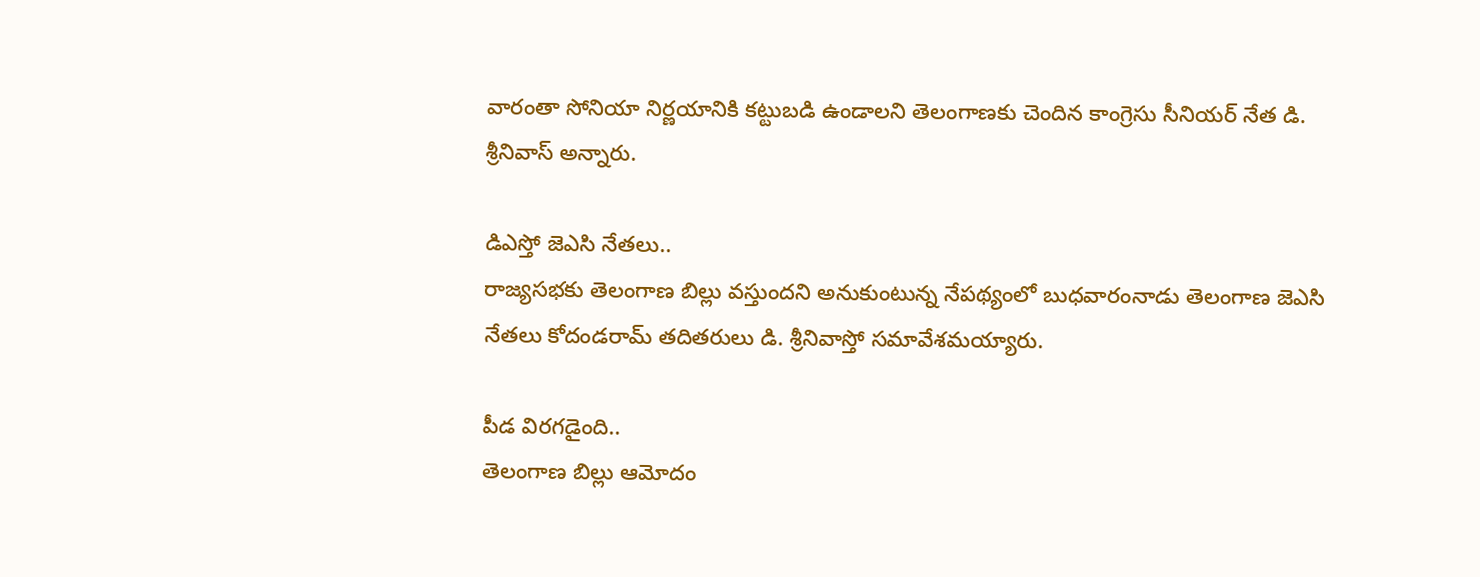వారంతా సోనియా నిర్ణయానికి కట్టుబడి ఉండాలని తెలంగాణకు చెందిన కాంగ్రెసు సీనియర్ నేత డి. శ్రీనివాస్ అన్నారు.

డిఎస్తో జెఎసి నేతలు..
రాజ్యసభకు తెలంగాణ బిల్లు వస్తుందని అనుకుంటున్న నేపథ్యంలో బుధవారంనాడు తెలంగాణ జెఎసి నేతలు కోదండరామ్ తదితరులు డి. శ్రీనివాస్తో సమావేశమయ్యారు.

పీడ విరగడైంది..
తెలంగాణ బిల్లు ఆమోదం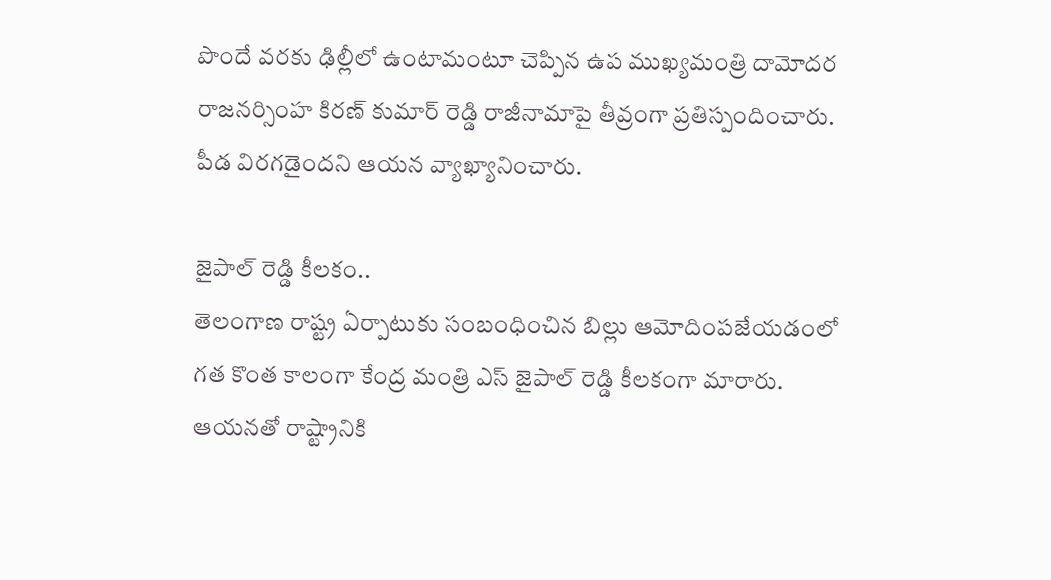పొందే వరకు ఢిల్లీలో ఉంటామంటూ చెప్పిన ఉప ముఖ్యమంత్రి దామోదర రాజనర్సింహ కిరణ్ కుమార్ రెడ్డి రాజీనామాపై తీవ్రంగా ప్రతిస్పందించారు. పీడ విరగడైందని ఆయన వ్యాఖ్యానించారు.

జైపాల్ రెడ్డి కీలకం..
తెలంగాణ రాష్ట్ర ఏర్పాటుకు సంబంధించిన బిల్లు ఆమోదింపజేయడంలో గత కొంత కాలంగా కేంద్ర మంత్రి ఎస్ జైపాల్ రెడ్డి కీలకంగా మారారు. ఆయనతో రాష్ట్రానికి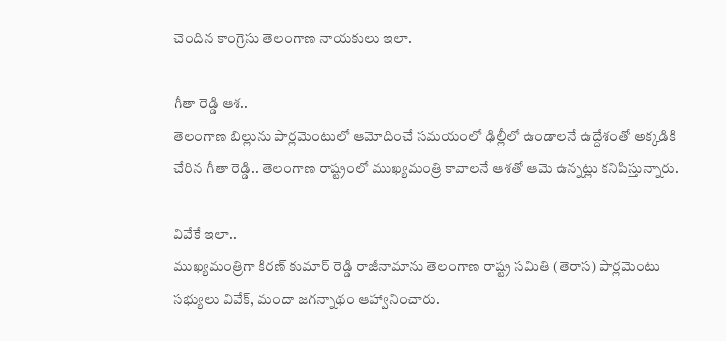చెందిన కాంగ్రెసు తెలంగాణ నాయకులు ఇలా.

గీతా రెడ్డి ఆశ..
తెలంగాణ బిల్లును పార్లమెంటులో ఆమోదించే సమయంలో ఢిల్లీలో ఉండాలనే ఉద్దేశంతో అక్కడికి చేరిన గీతా రెడ్డి.. తెలంగాణ రాష్ట్రంలో ముఖ్యమంత్రి కావాలనే ఆశతో ఆమె ఉన్నట్లు కనిపిస్తున్నారు.

వివేకే ఇలా..
ముఖ్యమంత్రిగా కిరణ్ కుమార్ రెడ్డి రాజీనామాను తెలంగాణ రాష్ట్ర సమితి (తెరాస) పార్లమెంటు సభ్యులు వివేక్, మందా జగన్నాథం ఆహ్వానించారు.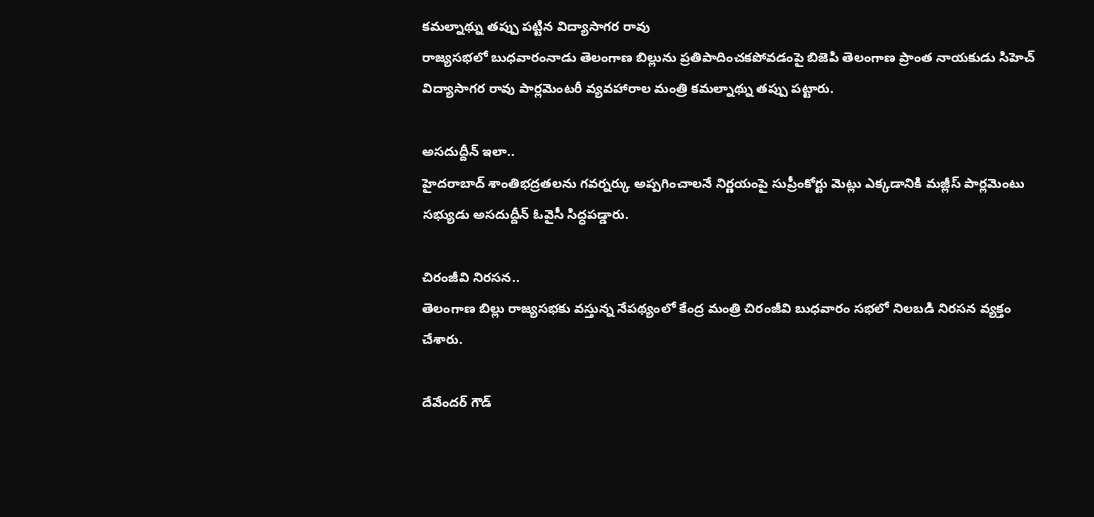కమల్నాథ్ను తప్పు పట్టిన విద్యాసాగర రావు
రాజ్యసభలో బుధవారంనాడు తెలంగాణ బిల్లును ప్రతిపాదించకపోవడంపై బిజెపి తెలంగాణ ప్రాంత నాయకుడు సిహెచ్ విద్యాసాగర రావు పార్లమెంటరీ వ్యవహారాల మంత్రి కమల్నాథ్ను తప్పు పట్టారు.

అసదుద్దీన్ ఇలా..
హైదరాబాద్ శాంతిభద్రతలను గవర్నర్కు అప్పగించాలనే నిర్ణయంపై సుప్రీంకోర్టు మెట్లు ఎక్కడానికి మజ్లీస్ పార్లమెంటు సభ్యుడు అసదుద్దీన్ ఓవైసీ సిద్ధపడ్డారు.

చిరంజీవి నిరసన..
తెలంగాణ బిల్లు రాజ్యసభకు వస్తున్న నేపథ్యంలో కేంద్ర మంత్రి చిరంజీవి బుధవారం సభలో నిలబడి నిరసన వ్యక్తం చేశారు.

దేవేందర్ గౌడ్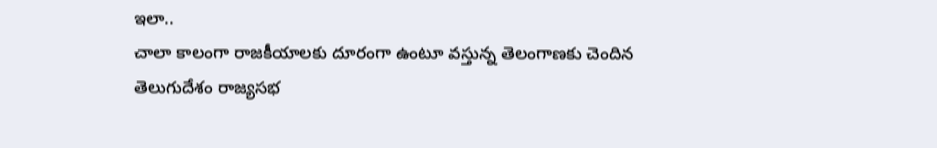ఇలా..
చాలా కాలంగా రాజకీయాలకు దూరంగా ఉంటూ వస్తున్న తెలంగాణకు చెందిన తెలుగుదేశం రాజ్యసభ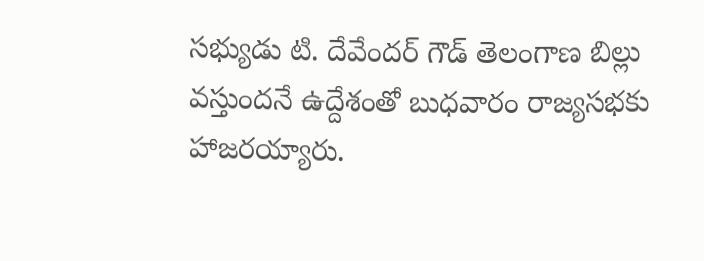సభ్యుడు టి. దేవేందర్ గౌడ్ తెలంగాణ బిల్లు వస్తుందనే ఉద్దేశంతో బుధవారం రాజ్యసభకు హాజరయ్యారు.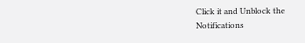Click it and Unblock the Notifications